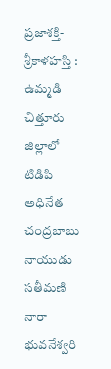ప్రజాశక్తి- శ్రీకాళహస్తి : ఉమ్మడి చిత్తూరు జిల్లాలో టిడిపి అధినేత చంద్రబాబు నాయుడు సతీమణి నారా భువనేశ్వరి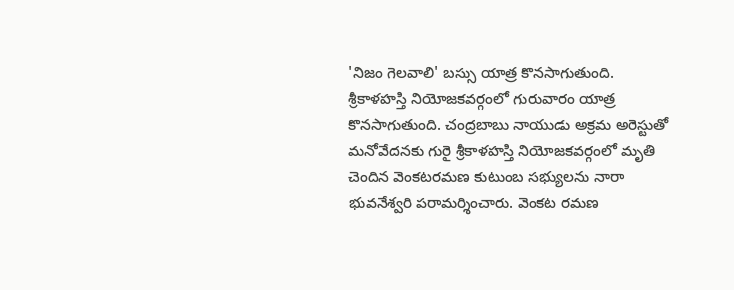'నిజం గెలవాలి' బస్సు యాత్ర కొనసాగుతుంది. శ్రీకాళహస్తి నియోజకవర్గంలో గురువారం యాత్ర కొనసాగుతుంది. చంద్రబాబు నాయుడు అక్రమ అరెస్టుతో మనోవేదనకు గురై శ్రీకాళహస్తి నియోజకవర్గంలో మృతి చెందిన వెంకటరమణ కుటుంబ సభ్యులను నారా భువనేశ్వరి పరామర్శించారు. వెంకట రమణ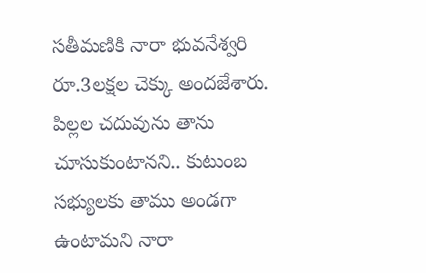సతీమణికి నారా భువనేశ్వరి రూ.3లక్షల చెక్కు అందజేశారు. పిల్లల చదువును తాను చూసుకుంటానని.. కుటుంబ సభ్యులకు తాము అండగా ఉంటామని నారా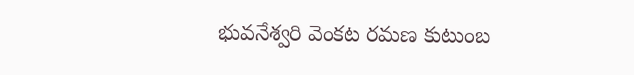భువనేశ్వరి వెంకట రమణ కుటుంబ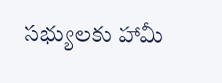సభ్యులకు హామీ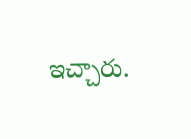ఇచ్చారు.